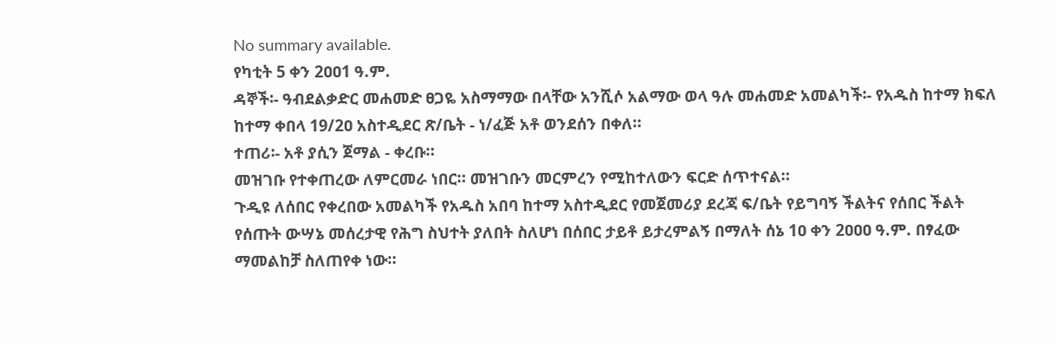No summary available.
የካቲት 5 ቀን 2ዐዐ1 ዓ.ም.
ዳኞች፡- ዓብደልቃድር መሐመድ ፀጋዬ አስማማው በላቸው አንሺሶ አልማው ወላ ዓሉ መሐመድ አመልካች፡- የአዱስ ከተማ ክፍለ ከተማ ቀበላ 19/2ዐ አስተዲደር ጽ/ቤት - ነ/ፈጅ አቶ ወንደሰን በቀለ።
ተጠሪ፡- አቶ ያሲን ጀማል - ቀረቡ።
መዝገቡ የተቀጠረው ለምርመራ ነበር። መዝገቡን መርምረን የሚከተለውን ፍርድ ሰጥተናል።
ጉዲዩ ለሰበር የቀረበው አመልካች የአዱስ አበባ ከተማ አስተዲደር የመጀመሪያ ደረጃ ፍ/ቤት የይግባኝ ችልትና የሰበር ችልት የሰጡት ውሣኔ መሰረታዊ የሕግ ስህተት ያለበት ስለሆነ በሰበር ታይቶ ይታረምልኝ በማለት ሰኔ 1ዐ ቀን 2ዐዐዐ ዓ.ም. በፃፈው ማመልከቻ ስለጠየቀ ነው።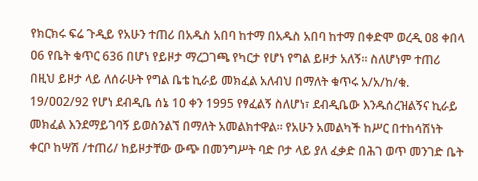የክርክሩ ፍሬ ጉዲይ የአሁን ተጠሪ በአዱስ አበባ ከተማ በአዱስ አበባ ከተማ በቀድሞ ወረዲ ዐ8 ቀበላ ዐ6 የቤት ቁጥር 636 በሆነ የይዞታ ማረጋገጫ የካርታ የሆነ የግል ይዞታ አለኝ። ስለሆነም ተጠሪ በዚህ ይዞታ ላይ ለሰራሁት የግል ቤቴ ኪራይ መክፈል አለብህ በማለት ቁጥሩ አ/አ/ከ/ቁ. 19/ዐዐ2/92 የሆነ ደብዲቤ ሰኔ 1ዐ ቀን 1995 የፃፈልኝ ስለሆነ፣ ደብዲቤው እንዱሰረዝልኝና ኪራይ መክፈል እንደማይገባኝ ይወስንልኘ በማለት አመልክተዋል። የአሁን አመልካች ከሥር በተከሳሽነት ቀርቦ ከሣሽ /ተጠሪ/ ከይዞታቸው ውጭ በመንግሥት ባድ ቦታ ላይ ያለ ፈቃድ በሕገ ወጥ መንገድ ቤት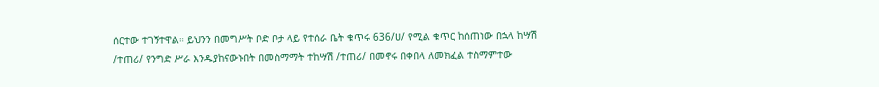ሰርተው ተገኝተዋል። ይህንን በመግሥት ቦድ ቦታ ላይ የተሰራ ቤት ቁጥሩ 636/ሀ/ የሚል ቁጥር ከሰጠነው በኋላ ከሣሽ /ተጠሪ/ የንግድ ሥራ እንዱያከናውኑበት በመስማማት ተከሣሽ /ተጠሪ/ በመኖሩ በቀበላ ለመክፈል ተስማምተው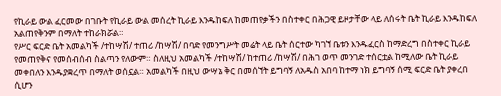የኪራይ ውል ፈርመው በገቡት የኪራይ ውል መሰረት ኪራይ እንዱከፍለ ከመጠየቃችን በስተቀር በሕጋዊ ይዞታቸው ላይ ለሰሩት ቤት ኪራይ እንዱከፍለ አልጠየቅንም በማለት ተከራክሯል።
የሥር ፍርድ ቤት አመልካች /ተከሣሽ/ ተጠሪ /ከሣሽ/ በባድ የመንግሥት መሬት ላይ ቤት ሰርተው ካገኘ ቤቱን እንዱፈርስ ከማድረግ በስተቀር ኪራይ የመጠየቅና የመሰብሰብ ስልጣን የለውም። ስለዚህ አመልካች /ተከሣሽ/ ከተጠሪ /ከሣሽ/ በሕገ ወጥ መንገድ ተሰርቷል ከሚለው ቤት ኪራይ መቀበለን እንዱያቋረጥ በማለት ወሰኗል። አመልካች በዚህ ውሣኔ ቅር በመሰኘት ይግባኝ ለአዱስ አበባ ከተማ ነክ ይግባኝ ሰሚ ፍርድ ቤት ያቀረበ ሲሆን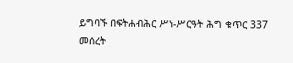ይግባኙ በፍትሐብሕር ሥነ-ሥርዓት ሕግ ቁጥር 337 መሰረት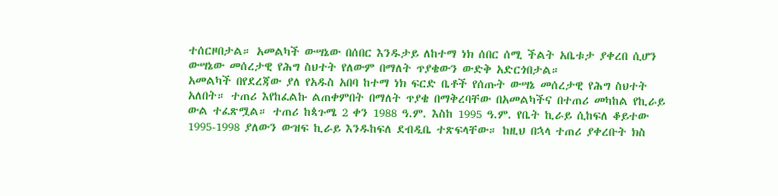ተሰርዞበታል። አመልካች ውሣኔው በሰበር እንዱታይ ለከተማ ነክ ሰበር ሰሚ ችልት አቤቱታ ያቀረበ ሲሆን ውሣኔው መሰረታዊ የሕግ ስህተት የለውም በማለት ጥያቄውን ውድቅ አድርጎበታል።
አመልካች በየደረጃው ያለ የአዱስ አበባ ከተማ ነክ ፍርድ ቤቶች የሰጡት ውሣኔ መሰረታዊ የሕግ ስህተት አለበት። ተጠሪ እየከፈልኩ ልጠቀምበት በማለት ጥያቄ በማቅረባቸው በአመልካችና በተጠሪ መካከል የኪራይ ውል ተፈጽሟል። ተጠሪ ከጳጉሜ 2 ቀን 1988 ዓ.ም. እስከ 1995 ዓ.ም. የቤት ኪራይ ሲከፍለ ቆይተው 1995-1998 ያለውን ውዝፍ ኪራይ እንዱከፍለ ደብዲቤ ተጽፍላቸው። ከዚህ በኋላ ተጠሪ ያቀረቡት ክስ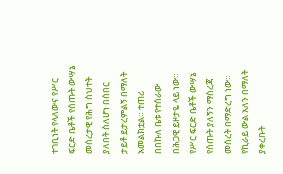ተገቢነት የላለውና የሥር ፍርድ ቤቶች የሰጡት ውሣኔ መሰረታዊ የሕግ ስህተት ያለበት ስለሆነ በሰበር ታይቶ ይታረምልኝ በማለት አመልክቷል። ተጠሪ በበኩለ ቤቱ የተሰራው በሕጋዊ ይዞታዬ ላይ ነው። የሥር ፍርድ ቤቶች ውሣኔ የሰጡት ያለኝን ማስረጃ መሰረት በማድረግ ነው። የኪራይ ውል አለን በማለት ያቀረቡት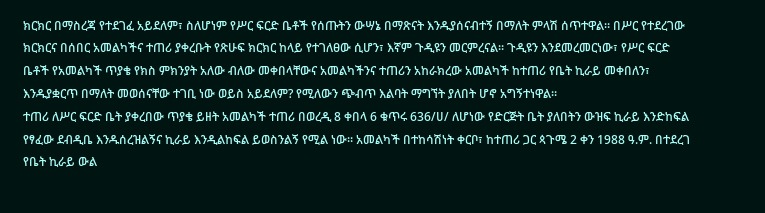ክርክር በማስረጃ የተደገፈ አይደለም፣ ስለሆነም የሥር ፍርድ ቤቶች የሰጡትን ውሣኔ በማጽናት እንዱያሰናብተኝ በማለት ምላሽ ሰጥተዋል። በሥር የተደረገው ክርክርና በሰበር አመልካችና ተጠሪ ያቀረቡት የጽሁፍ ክርክር ከላይ የተገለፀው ሲሆን፣ እኛም ጉዲዩን መርምረናል። ጉዲዩን እንደመረመርነው፣ የሥር ፍርድ ቤቶች የአመልካች ጥያቄ የክስ ምክንያት አለው ብለው መቀበላቸውና አመልካችንና ተጠሪን አከራክረው አመልካች ከተጠሪ የቤት ኪራይ መቀበለን፣ እንዱያቋርጥ በማለት መወሰናቸው ተገቢ ነው ወይስ አይደለም? የሚለውን ጭብጥ እልባት ማግኘት ያለበት ሆኖ አግኝተነዋል።
ተጠሪ ለሥር ፍርድ ቤት ያቀረበው ጥያቄ ይዘት አመልካች ተጠሪ በወረዲ 8 ቀበላ 6 ቁጥሩ 636/ሀ/ ለሆነው የድርጅት ቤት ያለበትን ውዝፍ ኪራይ እንድከፍል የፃፈው ደብዲቤ እንዱሰረዝልኝና ኪራይ እንዲልከፍል ይወስንልኝ የሚል ነው። አመልካች በተከሳሽነት ቀርቦ፣ ከተጠሪ ጋር ጳጉሜ 2 ቀን 1988 ዓ.ም. በተደረገ የቤት ኪራይ ውል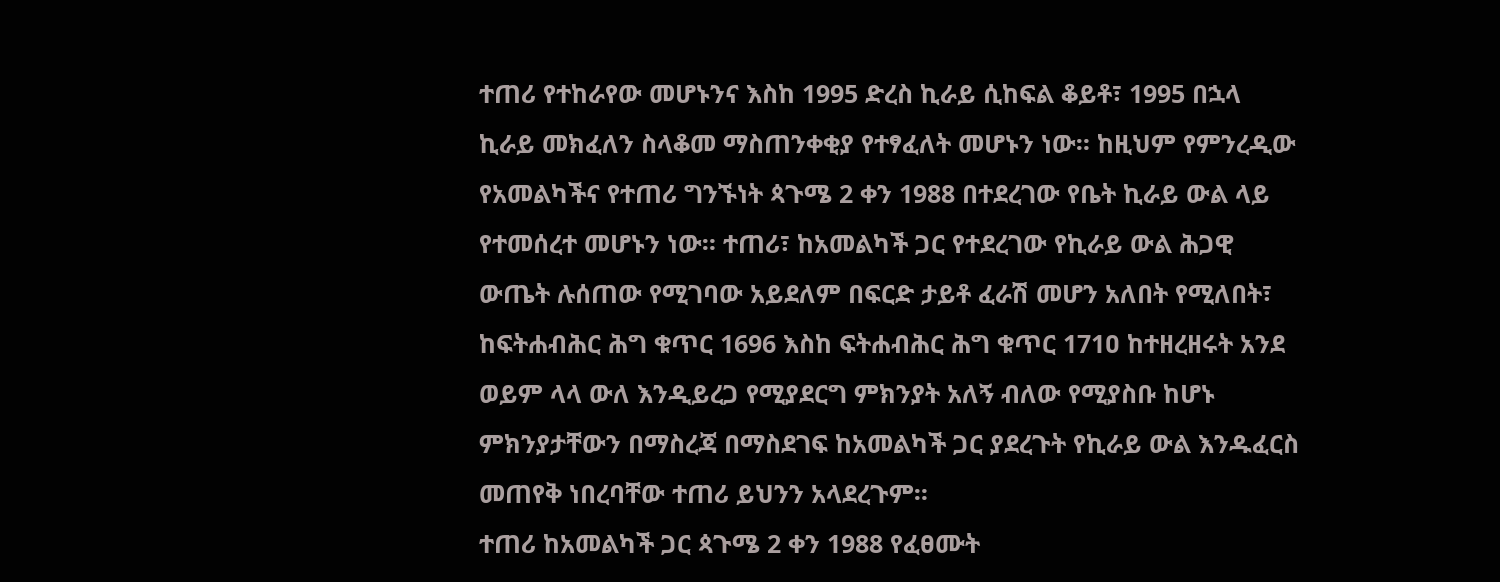ተጠሪ የተከራየው መሆኑንና እስከ 1995 ድረስ ኪራይ ሲከፍል ቆይቶ፣ 1995 በኋላ ኪራይ መክፈለን ስላቆመ ማስጠንቀቂያ የተፃፈለት መሆኑን ነው። ከዚህም የምንረዲው የአመልካችና የተጠሪ ግንኙነት ጳጉሜ 2 ቀን 1988 በተደረገው የቤት ኪራይ ውል ላይ የተመሰረተ መሆኑን ነው። ተጠሪ፣ ከአመልካች ጋር የተደረገው የኪራይ ውል ሕጋዊ ውጤት ሉሰጠው የሚገባው አይደለም በፍርድ ታይቶ ፈራሽ መሆን አለበት የሚለበት፣ ከፍትሐብሕር ሕግ ቁጥር 1696 እስከ ፍትሐብሕር ሕግ ቁጥር 171ዐ ከተዘረዘሩት አንደ ወይም ላላ ውለ እንዲይረጋ የሚያደርግ ምክንያት አለኝ ብለው የሚያስቡ ከሆኑ ምክንያታቸውን በማስረጃ በማስደገፍ ከአመልካች ጋር ያደረጉት የኪራይ ውል እንዱፈርስ መጠየቅ ነበረባቸው ተጠሪ ይህንን አላደረጉም።
ተጠሪ ከአመልካች ጋር ጳጉሜ 2 ቀን 1988 የፈፀሙት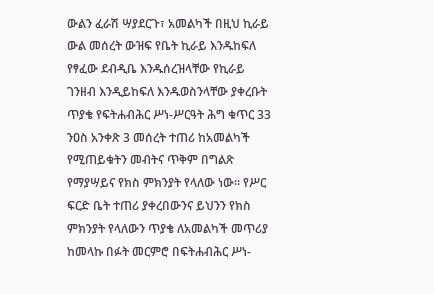ውልን ፈራሽ ሣያደርጉ፣ አመልካች በዚህ ኪራይ ውል መሰረት ውዝፍ የቤት ኪራይ እንዱከፍለ የፃፈው ደብዲቤ እንዱሰረዝላቸው የኪራይ ገንዘብ እንዲይከፍለ እንዱወስንላቸው ያቀረቡት ጥያቄ የፍትሐብሕር ሥነ-ሥርዓት ሕግ ቁጥር 33 ንዐስ አንቀጽ 3 መሰረት ተጠሪ ከአመልካች የሚጠይቁትን መብትና ጥቅም በግልጽ የማያሣይና የክስ ምክንያት የላለው ነው። የሥር ፍርድ ቤት ተጠሪ ያቀረበውንና ይህንን የክስ ምክንያት የላለውን ጥያቄ ለአመልካች መጥሪያ ከመላኩ በፉት መርምሮ በፍትሐብሕር ሥነ-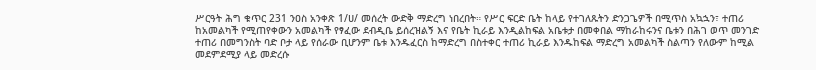ሥርዓት ሕግ ቁጥር 231 ንዐስ አንቀጽ 1/ሀ/ መሰረት ውድቅ ማድረግ ነበረበት። የሥር ፍርድ ቤት ከላይ የተገለጹትን ድንጋጌዎች በሚጥስ አኳኋን፣ ተጠሪ ከአመልካች የሚጠየቀውን አመልካች የፃፈው ደብዲቤ ይሰረዝልኝ እና የቤት ኪራይ እንዲልከፍል አቤቱታ በመቀበል ማከራከሩንና ቤቱን በሕገ ወጥ መንገድ ተጠሪ በመግንስት ባድ ቦታ ላይ የሰራው ቢሆንም ቤቱ እንዱፈርስ ከማድረግ በስተቀር ተጠሪ ኪራይ እንዱከፍል ማድረግ አመልካች ስልጣን የለውም ከሚል መደምደሚያ ላይ መድረሱ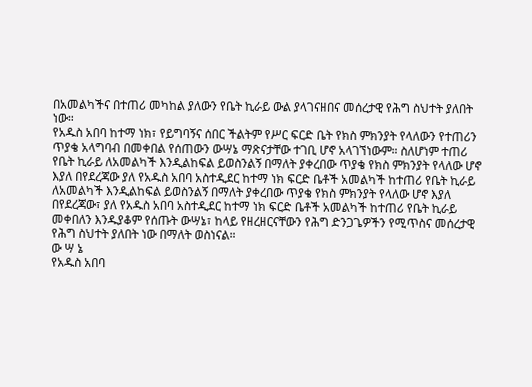በአመልካችና በተጠሪ መካከል ያለውን የቤት ኪራይ ውል ያላገናዘበና መሰረታዊ የሕግ ስህተት ያለበት ነው።
የአዱስ አበባ ከተማ ነክ፣ የይግባኝና ሰበር ችልትም የሥር ፍርድ ቤት የክስ ምክንያት የላለውን የተጠሪን ጥያቄ አላግባብ በመቀበል የሰጠውን ውሣኔ ማጽናታቸው ተገቢ ሆኖ አላገኘነውም። ስለሆነም ተጠሪ የቤት ኪራይ ለአመልካች እንዲልከፍል ይወስንልኝ በማለት ያቀረበው ጥያቄ የክስ ምክንያት የላለው ሆኖ እያለ በየደረጃው ያለ የአዱስ አበባ አስተዲደር ከተማ ነክ ፍርድ ቤቶች አመልካች ከተጠሪ የቤት ኪራይ ለአመልካች እንዲልከፍል ይወስንልኝ በማለት ያቀረበው ጥያቄ የክስ ምክንያት የላለው ሆኖ እያለ በየደረጃው፣ ያለ የአዱስ አበባ አስተዲደር ከተማ ነክ ፍርድ ቤቶች አመልካች ከተጠሪ የቤት ኪራይ መቀበለን እንዱያቆም የሰጡት ውሣኔ፣ ከላይ የዘረዘርናቸውን የሕግ ድንጋጌዎችን የሚጥስና መሰረታዊ የሕግ ስህተት ያለበት ነው በማለት ወስነናል።
ው ሣ ኔ
የአዱስ አበባ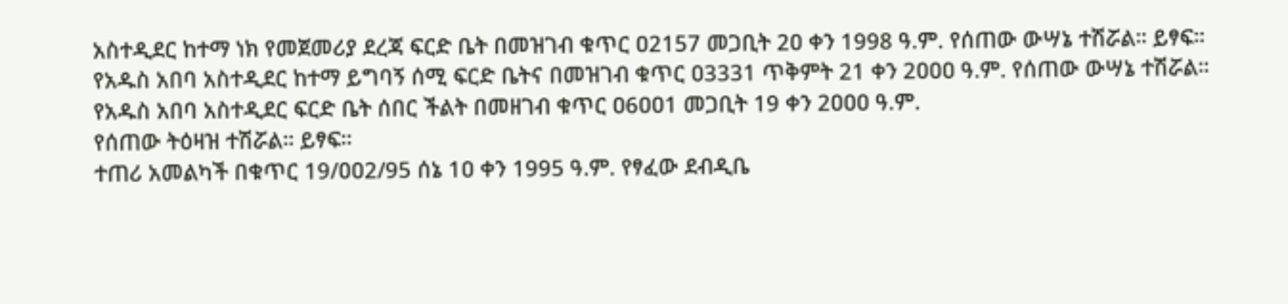አስተዲደር ከተማ ነክ የመጀመሪያ ደረጃ ፍርድ ቤት በመዝገብ ቁጥር ዐ2157 መጋቢት 2ዐ ቀን 1998 ዓ.ም. የሰጠው ውሣኔ ተሽሯል። ይፃፍ።
የአዱስ አበባ አስተዲደር ከተማ ይግባኝ ሰሚ ፍርድ ቤትና በመዝገብ ቁጥር ዐ3331 ጥቅምት 21 ቀን 2ዐዐዐ ዓ.ም. የሰጠው ውሣኔ ተሽሯል።
የአዱስ አበባ አስተዲደር ፍርድ ቤት ሰበር ችልት በመዘገብ ቁጥር ዐ6ዐዐ1 መጋቢት 19 ቀን 2ዐዐዐ ዓ.ም.
የሰጠው ትዕዛዝ ተሽሯል። ይፃፍ።
ተጠሪ አመልካች በቁጥር 19/ዐዐ2/95 ሰኔ 1ዐ ቀን 1995 ዓ.ም. የፃፈው ደብዲቤ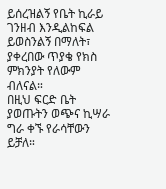ይሰረዝልኝ የቤት ኪራይ ገንዘብ እንዲልከፍል ይወስንልኝ በማለት፣ ያቀረበው ጥያቄ የክስ ምክንያት የለውም ብለናል።
በዚህ ፍርድ ቤት ያወጡትን ወጭና ኪሣራ ግራ ቀኙ የራሳቸውን ይቻለ።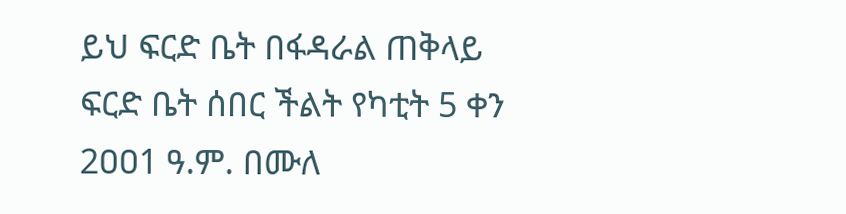ይህ ፍርድ ቤት በፋዳራል ጠቅላይ ፍርድ ቤት ሰበር ችልት የካቲት 5 ቀን 2ዐዐ1 ዓ.ም. በሙለ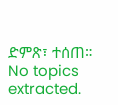ድምጽ፣ ተሰጠ።
No topics extracted.